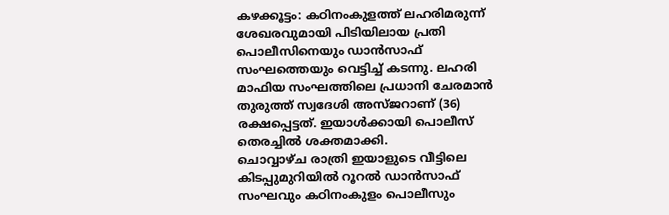കഴക്കൂട്ടം: കഠിനംകുളത്ത് ലഹരിമരുന്ന് ശേഖരവുമായി പിടിയിലായ പ്രതി പൊലീസിനെയും ഡാൻസാഫ് സംഘത്തെയും വെട്ടിച്ച് കടന്നു. ലഹരി മാഫിയ സംഘത്തിലെ പ്രധാനി ചേരമാൻ തുരുത്ത് സ്വദേശി അസ്ജറാണ് (36) രക്ഷപ്പെട്ടത്. ഇയാൾക്കായി പൊലീസ് തെരച്ചിൽ ശക്തമാക്കി.
ചൊവ്വാഴ്ച രാത്രി ഇയാളുടെ വീട്ടിലെ കിടപ്പുമുറിയിൽ റൂറൽ ഡാൻസാഫ് സംഘവും കഠിനംകുളം പൊലീസും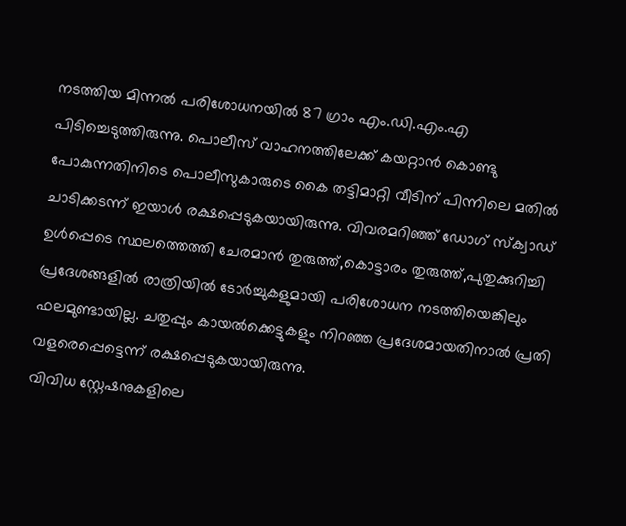നടത്തിയ മിന്നൽ പരിശോധനയിൽ 87 ഗ്രാം എം.ഡി.എം.എ പിടിച്ചെടുത്തിരുന്നു. പൊലീസ് വാഹനത്തിലേക്ക് കയറ്റാൻ കൊണ്ടു പോകുന്നതിനിടെ പൊലീസുകാരുടെ കൈ തട്ടിമാറ്റി വീടിന് പിന്നിലെ മതിൽ ചാടിക്കടന്ന് ഇയാൾ രക്ഷപ്പെടുകയായിരുന്നു. വിവരമറിഞ്ഞ് ഡോഗ് സ്ക്വാഡ് ഉൾപ്പെടെ സ്ഥലത്തെത്തി ചേരമാൻ തുരുത്ത്,കൊട്ടാരം തുരുത്ത്,പുതുക്കുറിച്ചി പ്രദേശങ്ങളിൽ രാത്രിയിൽ ടോർച്ചുകളുമായി പരിശോധന നടത്തിയെങ്കിലും ഫലമുണ്ടായില്ല. ചതുപ്പും കായൽക്കെട്ടുകളും നിറഞ്ഞ പ്രദേശമായതിനാൽ പ്രതി വളരെപ്പെട്ടെന്ന് രക്ഷപ്പെടുകയായിരുന്നു.
വിവിധ സ്റ്റേഷനുകളിലെ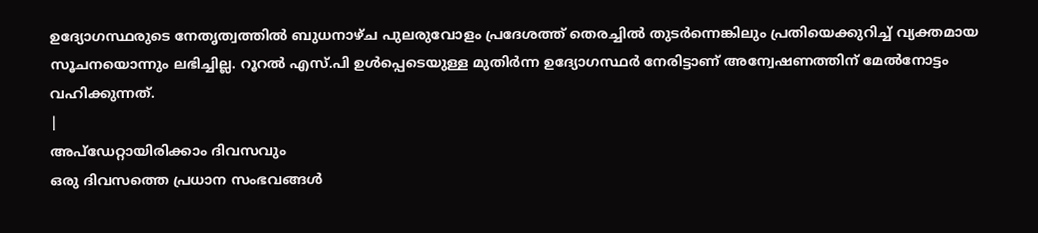ഉദ്യോഗസ്ഥരുടെ നേതൃത്വത്തിൽ ബുധനാഴ്ച പുലരുവോളം പ്രദേശത്ത് തെരച്ചിൽ തുടർന്നെങ്കിലും പ്രതിയെക്കുറിച്ച് വ്യക്തമായ സൂചനയൊന്നും ലഭിച്ചില്ല. റൂറൽ എസ്.പി ഉൾപ്പെടെയുള്ള മുതിർന്ന ഉദ്യോഗസ്ഥർ നേരിട്ടാണ് അന്വേഷണത്തിന് മേൽനോട്ടം വഹിക്കുന്നത്.
|
അപ്ഡേറ്റായിരിക്കാം ദിവസവും
ഒരു ദിവസത്തെ പ്രധാന സംഭവങ്ങൾ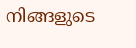നിങ്ങളുടെ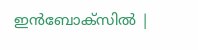ഇൻബോക്സിൽ |